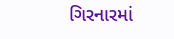ગિરનારમાં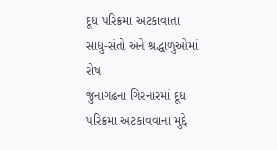દૂધ પરિક્રમા અટકાવાતા સાધુ-સંતો અને શ્રદ્ધાળુઓમાં રોષ
જુનાગઢના ગિરનારમાં દૂધ પરિક્રમા અટકાવવાના મુદ્દે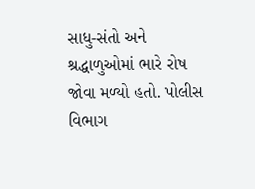સાધુ-સંતો અને શ્રદ્ધાળુઓમાં ભારે રોષ જોવા મળ્યો હતો. પોલીસ વિભાગ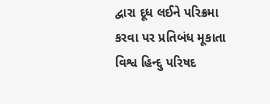દ્વારા દૂધ લઈને પરિક્રમા કરવા પર પ્રતિબંધ મૂકાતા વિશ્વ હિન્દુ પરિષદ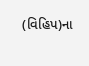(વિહિપ)ના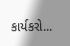કાર્યકરો...